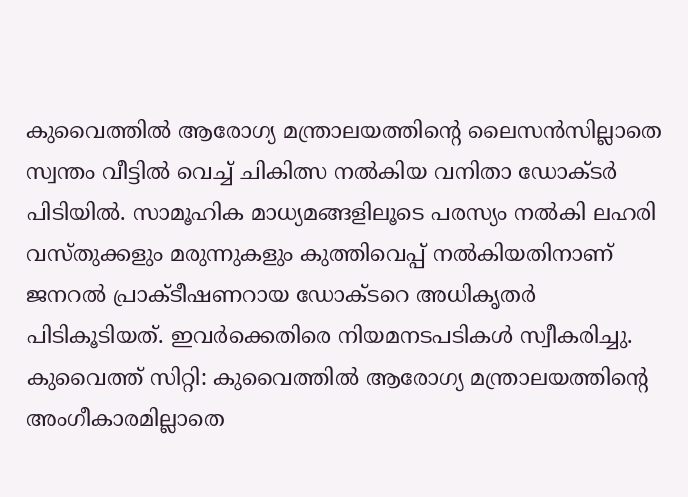കുവൈത്തിൽ ആരോഗ്യ മന്ത്രാലയത്തിന്റെ ലൈസൻസില്ലാതെ സ്വന്തം വീട്ടിൽ വെച്ച് ചികിത്സ നൽകിയ വനിതാ ഡോക്ടർ പിടിയിൽ. സാമൂഹിക മാധ്യമങ്ങളിലൂടെ പരസ്യം നൽകി ലഹരി വസ്തുക്കളും മരുന്നുകളും കുത്തിവെപ്പ് നൽകിയതിനാണ് ജനറൽ പ്രാക്ടീഷണറായ ഡോക്ടറെ അധികൃതർ പിടികൂടിയത്. ഇവർക്കെതിരെ നിയമനടപടികൾ സ്വീകരിച്ചു.
കുവൈത്ത് സിറ്റി: കുവൈത്തിൽ ആരോഗ്യ മന്ത്രാലയത്തിന്റെ അംഗീകാരമില്ലാതെ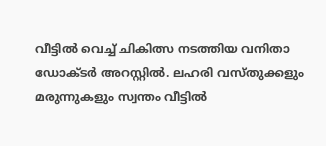വീട്ടിൽ വെച്ച് ചികിത്സ നടത്തിയ വനിതാ ഡോക്ടർ അറസ്റ്റിൽ. ലഹരി വസ്തുക്കളും മരുന്നുകളും സ്വന്തം വീട്ടിൽ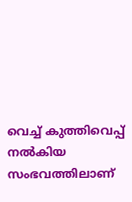വെച്ച് കുത്തിവെപ്പ് നൽകിയ സംഭവത്തിലാണ്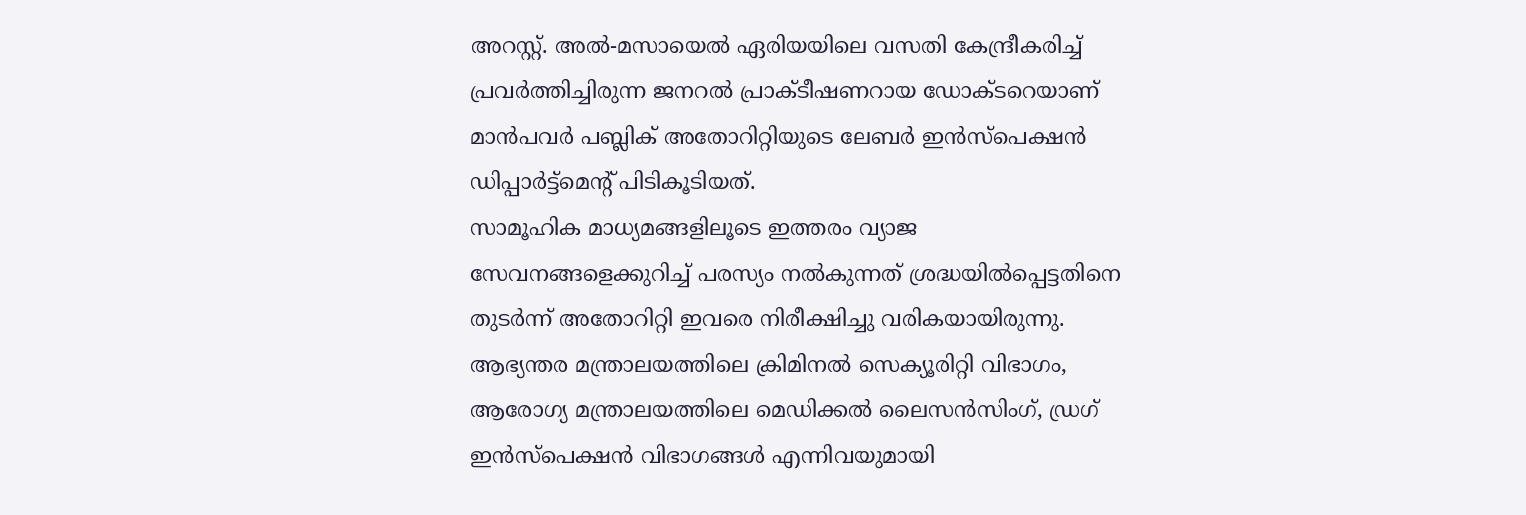അറസ്റ്റ്. അൽ-മസായെൽ ഏരിയയിലെ വസതി കേന്ദ്രീകരിച്ച് പ്രവർത്തിച്ചിരുന്ന ജനറൽ പ്രാക്ടീഷണറായ ഡോക്ടറെയാണ് മാൻപവർ പബ്ലിക് അതോറിറ്റിയുടെ ലേബർ ഇൻസ്പെക്ഷൻ ഡിപ്പാർട്ട്മെന്റ് പിടികൂടിയത്.
സാമൂഹിക മാധ്യമങ്ങളിലൂടെ ഇത്തരം വ്യാജ സേവനങ്ങളെക്കുറിച്ച് പരസ്യം നൽകുന്നത് ശ്രദ്ധയിൽപ്പെട്ടതിനെ തുടർന്ന് അതോറിറ്റി ഇവരെ നിരീക്ഷിച്ചു വരികയായിരുന്നു. ആഭ്യന്തര മന്ത്രാലയത്തിലെ ക്രിമിനൽ സെക്യൂരിറ്റി വിഭാഗം, ആരോഗ്യ മന്ത്രാലയത്തിലെ മെഡിക്കൽ ലൈസൻസിംഗ്, ഡ്രഗ് ഇൻസ്പെക്ഷൻ വിഭാഗങ്ങൾ എന്നിവയുമായി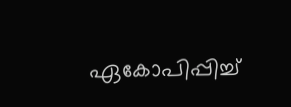ഏകോപിപ്പിച്ച്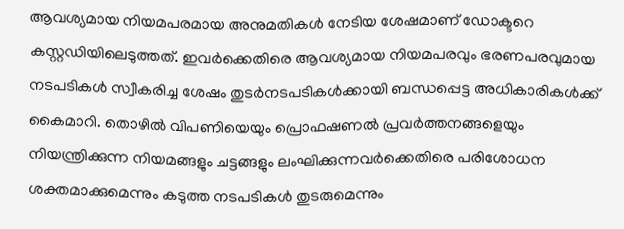ആവശ്യമായ നിയമപരമായ അനുമതികൾ നേടിയ ശേഷമാണ് ഡോക്ടറെ കസ്റ്റഡിയിലെടുത്തത്. ഇവർക്കെതിരെ ആവശ്യമായ നിയമപരവും ഭരണപരവുമായ നടപടികൾ സ്വീകരിച്ച ശേഷം തുടർനടപടികൾക്കായി ബന്ധപ്പെട്ട അധികാരികൾക്ക് കൈമാറി. തൊഴിൽ വിപണിയെയും പ്രൊഫഷണൽ പ്രവർത്തനങ്ങളെയും നിയന്ത്രിക്കുന്ന നിയമങ്ങളും ചട്ടങ്ങളും ലംഘിക്കുന്നവർക്കെതിരെ പരിശോധന ശക്തമാക്കുമെന്നും കടുത്ത നടപടികൾ തുടരുമെന്നും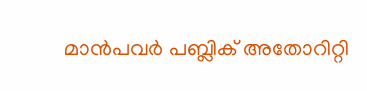മാൻപവർ പബ്ലിക് അതോറിറ്റി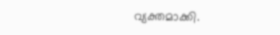വ്യക്തമാക്കി.